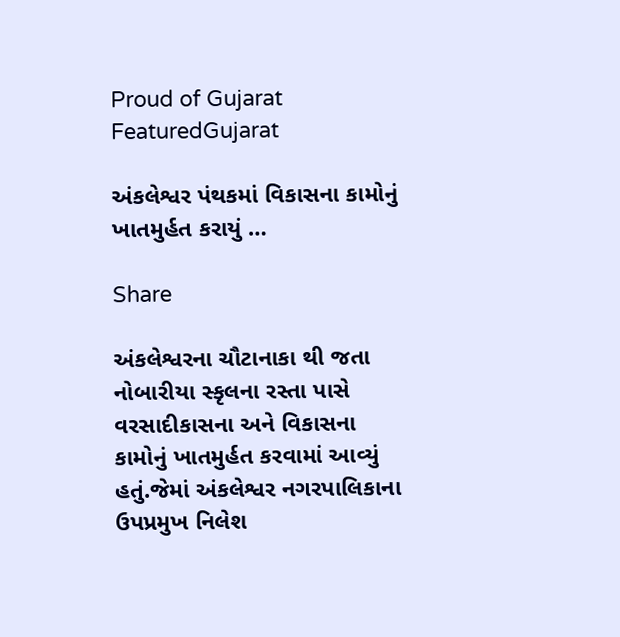Proud of Gujarat
FeaturedGujarat

અંકલેશ્વર પંથકમાં વિકાસના કામોનું ખાતમુર્હત કરાયું …

Share

અંકલેશ્વરના ચૌટાનાકા થી જતા નોબારીયા સ્કૃલના રસ્તા પાસે વરસાદીકાસના અને વિકાસના કામોનું ખાતમુર્હત કરવામાં આવ્યું હતું.જેમાં અંકલેશ્વર નગરપાલિકાના ઉપપ્રમુખ નિલેશ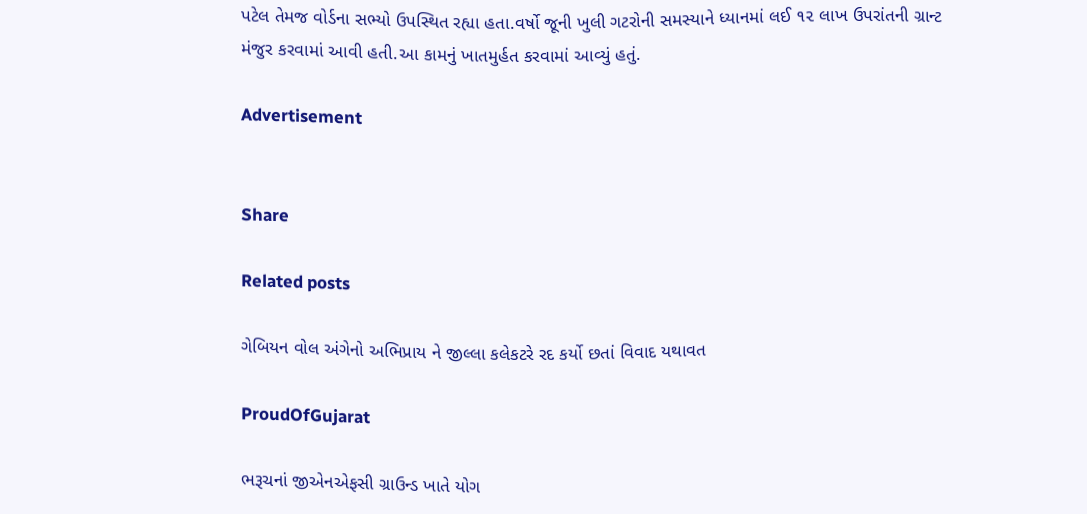પટેલ તેમજ વોર્ડના સભ્યો ઉપસ્થિત રહ્યા હતા.વર્ષો જૂની ખુલી ગટરોની સમસ્યાને ધ્યાનમાં લઈ ૧૨ લાખ ઉપરાંતની ગ્રાન્ટ મંજુર કરવામાં આવી હતી.આ કામનું ખાતમુર્હત કરવામાં આવ્યું હતું.

Advertisement


Share

Related posts

ગેબિયન વોલ અંગેનો અભિપ્રાય ને જીલ્લા કલેકટરે રદ કર્યો છતાં વિવાદ યથાવત

ProudOfGujarat

ભરૂચનાં જીએનએફસી ગ્રાઉન્ડ ખાતે યોગ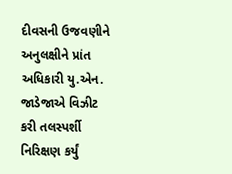દીવસની ઉજવણીને અનુલક્ષીને પ્રાંત અધિકારી યુ.એન. જાડેજાએ વિઝીટ કરી તલસ્પર્શી નિરિક્ષણ કર્યું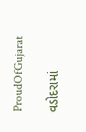ProudOfGujarat

વડોદરામાં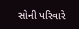સોની પરિવારે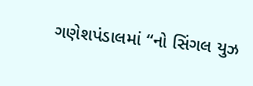ગણેશપંડાલમાં “નો સિંગલ યુઝ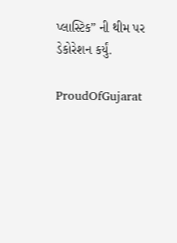પ્લાસ્ટિક” ની થીમ પર ડેકોરેશન કર્યું.

ProudOfGujarat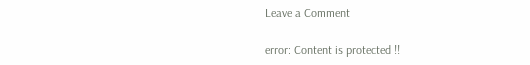Leave a Comment

error: Content is protected !!